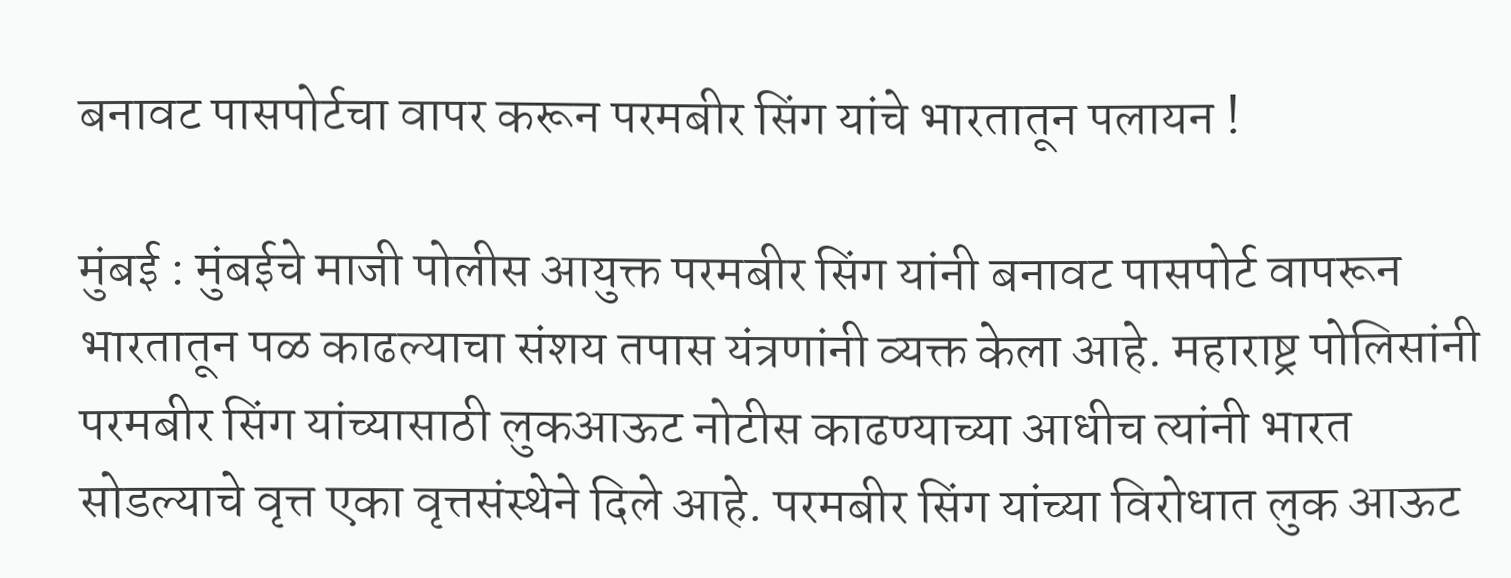बनावट पासपोर्टचा वापर करून परमबीर सिंग यांचे भारतातून पलायन !

मुंबई : मुंबईचे माजी पोलीस आयुक्त परमबीर सिंग यांनी बनावट पासपोर्ट वापरून भारतातून पळ काढल्याचा संशय तपास यंत्रणांनी व्यक्त केला आहे. महाराष्ट्र पोलिसांनी परमबीर सिंग यांच्यासाठी लुकआऊट नोटीस काढण्याच्या आधीच त्यांनी भारत सोडल्याचे वृत्त एका वृत्तसंस्थेने दिले आहे. परमबीर सिंग यांच्या विरोधात लुक आऊट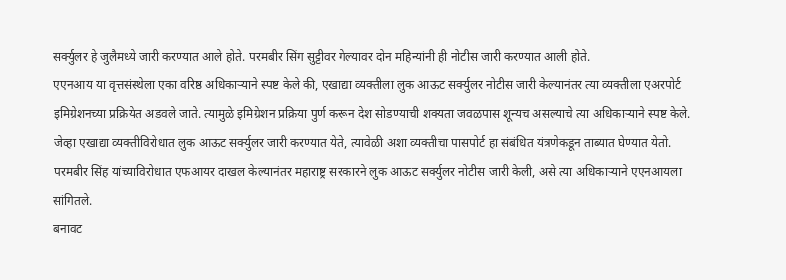सर्क्युलर हे जुलैमध्ये जारी करण्यात आले होते. परमबीर सिंग सुट्टीवर गेल्यावर दोन महिन्यांनी ही नोटीस जारी करण्यात आली होते.
एएनआय या वृत्तसंस्थेला एका वरिष्ठ अधिकाऱ्याने स्पष्ट केले की, एखाद्या व्यक्तीला लुक आऊट सर्क्युलर नोटीस जारी केल्यानंतर त्या व्यक्तीला एअरपोर्ट इमिग्रेशनच्या प्रक्रियेत अडवले जाते. त्यामुळे इमिग्रेशन प्रक्रिया पुर्ण करून देश सोडण्याची शक्यता जवळपास शून्यच असल्याचे त्या अधिकाऱ्याने स्पष्ट केले. जेव्हा एखाद्या व्यक्तीविरोधात लुक आऊट सर्क्युलर जारी करण्यात येते, त्यावेळी अशा व्यक्तीचा पासपोर्ट हा संबंधित यंत्रणेकडून ताब्यात घेण्यात येतो. परमबीर सिंह यांच्याविरोधात एफआयर दाखल केल्यानंतर महाराष्ट्र सरकारने लुक आऊट सर्क्युलर नोटीस जारी केली, असे त्या अधिकाऱ्याने एएनआयला सांगितले.
बनावट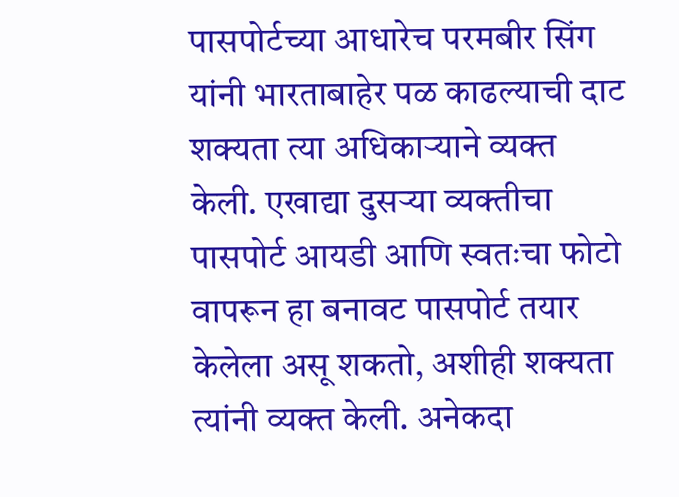पासपोर्टच्या आधारेच परमबीर सिंग यांनी भारताबाहेर पळ काढल्याची दाट शक्यता त्या अधिकाऱ्याने व्यक्त केली. एखाद्या दुसऱ्या व्यक्तीचा पासपोर्ट आयडी आणि स्वतःचा फोटो वापरून हा बनावट पासपोर्ट तयार केलेला असू शकतो, अशीही शक्यता त्यांनी व्यक्त केली. अनेकदा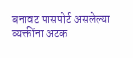बनावट पासपोर्ट असलेल्या व्यक्तींना अटक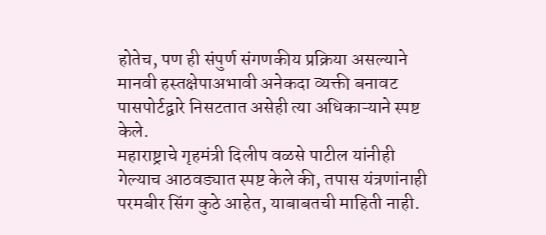होतेच, पण ही संपुर्ण संगणकीय प्रक्रिया असल्याने मानवी हस्तक्षेपाअभावी अनेकदा व्यक्ती बनावट पासपोर्टद्वारे निसटतात असेही त्या अधिकाऱ्याने स्पष्ट केले.
महाराष्ट्राचे गृहमंत्री दिलीप वळसे पाटील यांनीही गेल्याच आठवड्यात स्पष्ट केले की, तपास यंत्रणांनाही परमबीर सिंग कुठे आहेत, याबाबतची माहिती नाही.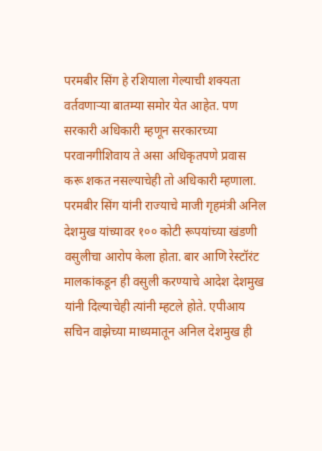परमबीर सिंग हे रशियाला गेल्याची शक्यता वर्तवणाऱ्या बातम्या समोर येत आहेत. पण सरकारी अधिकारी म्हणून सरकारच्या परवानगीशिवाय ते असा अधिकृतपणे प्रवास करू शकत नसल्याचेही तो अधिकारी म्हणाला.
परमबीर सिंग यांनी राज्याचे माजी गृहमंत्री अनिल देशमुख यांच्यावर १०० कोटी रूपयांच्या खंडणी वसुलीचा आरोप केला होता. बार आणि रेस्टॉरंट मालकांकडून ही वसुली करण्याचे आदेश देशमुख यांनी दिल्याचेही त्यांनी म्हटले होते. एपीआय सचिन वाझेच्या माध्यमातून अनिल देशमुख ही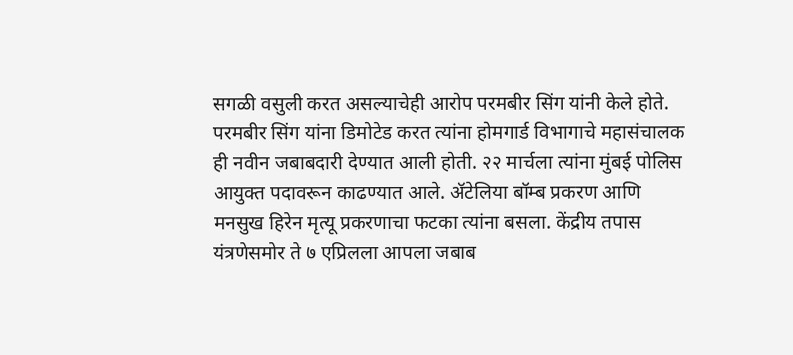सगळी वसुली करत असल्याचेही आरोप परमबीर सिंग यांनी केले होते.
परमबीर सिंग यांना डिमोटेड करत त्यांना होमगार्ड विभागाचे महासंचालक ही नवीन जबाबदारी देण्यात आली होती. २२ मार्चला त्यांना मुंबई पोलिस आयुक्त पदावरून काढण्यात आले. ॲटेलिया बॉम्ब प्रकरण आणि मनसुख हिरेन मृत्यू प्रकरणाचा फटका त्यांना बसला. केंद्रीय तपास यंत्रणेसमोर ते ७ एप्रिलला आपला जबाब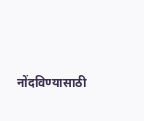नोंदविण्यासाठी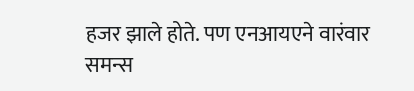हजर झाले होते. पण एनआयएने वारंवार समन्स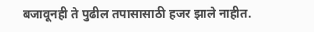बजावूनही ते पुढील तपासासाठी हजर झाले नाहीत.